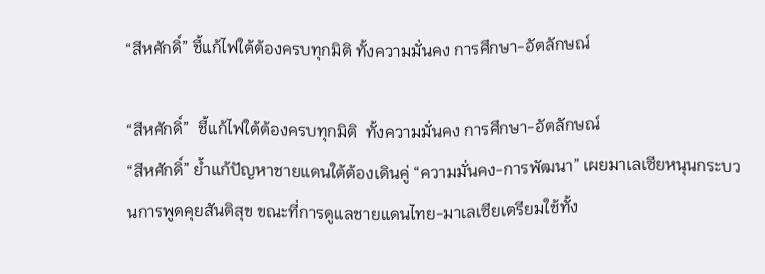“สีหศักดิ์” ชี้แก้ไฟใต้ต้องครบทุกมิติ ทั้งความมั่นคง การศึกษา-อัตลักษณ์

“สีหศักดิ์”  ชี้แก้ไฟใต้ต้องครบทุกมิติ  ทั้งความมั่นคง การศึกษา-อัตลักษณ์
“สีหศักดิ์” ย้ำแก้ปัญหาชายแดนใต้ต้องเดินคู่ “ความมั่นคง-การพัฒนา” เผยมาเลเซียหนุนกระบวนการพูดคุยสันติสุข ขณะที่การดูแลชายแดนไทย-มาเลเซียเตรียมใช้ทั้ง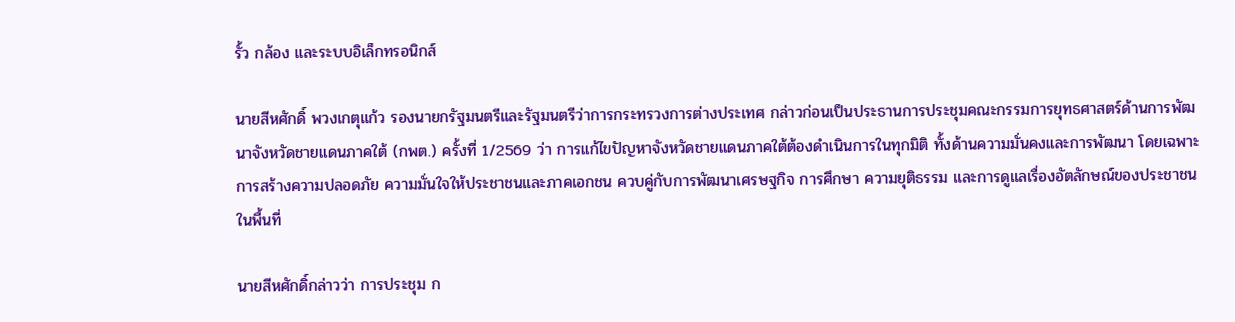รั้ว กล้อง และระบบอิเล็กทรอนิกส์

นายสีหศักดิ์ พวงเกตุแก้ว รองนายกรัฐมนตรีและรัฐมนตรีว่าการกระทรวงการต่างประเทศ กล่าวก่อนเป็นประธานการประชุมคณะกรรมการยุทธศาสตร์ด้านการพัฒนาจังหวัดชายแดนภาคใต้ (กพต.) ครั้งที่ 1/2569 ว่า การแก้ไขปัญหาจังหวัดชายแดนภาคใต้ต้องดำเนินการในทุกมิติ ทั้งด้านความมั่นคงและการพัฒนา โดยเฉพาะการสร้างความปลอดภัย ความมั่นใจให้ประชาชนและภาคเอกชน ควบคู่กับการพัฒนาเศรษฐกิจ การศึกษา ความยุติธรรม และการดูแลเรื่องอัตลักษณ์ของประชาชนในพื้นที่

นายสีหศักดิ์กล่าวว่า การประชุม ก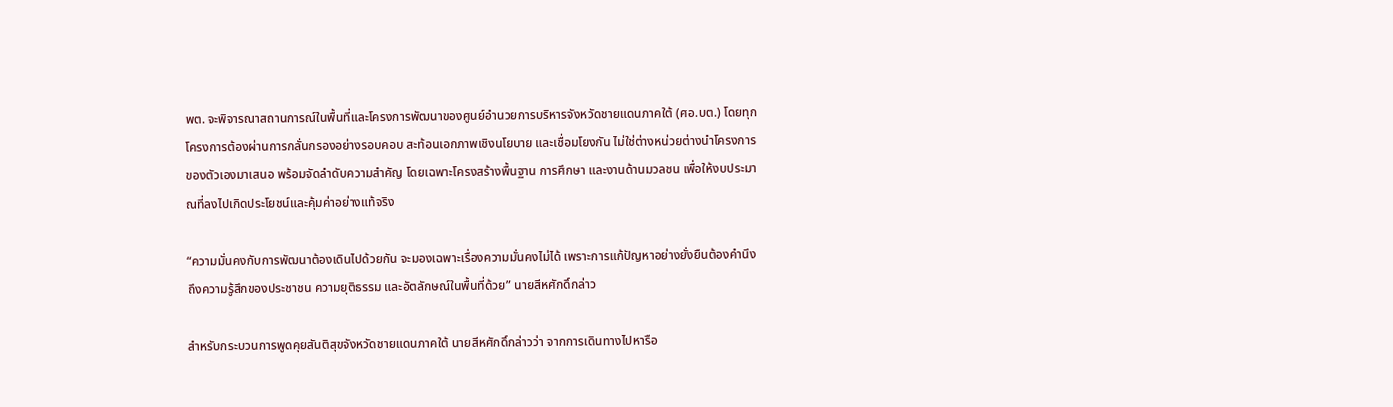พต. จะพิจารณาสถานการณ์ในพื้นที่และโครงการพัฒนาของศูนย์อำนวยการบริหารจังหวัดชายแดนภาคใต้ (ศอ.บต.) โดยทุกโครงการต้องผ่านการกลั่นกรองอย่างรอบคอบ สะท้อนเอกภาพเชิงนโยบาย และเชื่อมโยงกัน ไม่ใช่ต่างหน่วยต่างนำโครงการของตัวเองมาเสนอ พร้อมจัดลำดับความสำคัญ โดยเฉพาะโครงสร้างพื้นฐาน การศึกษา และงานด้านมวลชน เพื่อให้งบประมาณที่ลงไปเกิดประโยชน์และคุ้มค่าอย่างแท้จริง

“ความมั่นคงกับการพัฒนาต้องเดินไปด้วยกัน จะมองเฉพาะเรื่องความมั่นคงไม่ได้ เพราะการแก้ปัญหาอย่างยั่งยืนต้องคำนึงถึงความรู้สึกของประชาชน ความยุติธรรม และอัตลักษณ์ในพื้นที่ด้วย” นายสีหศักดิ์กล่าว

สำหรับกระบวนการพูดคุยสันติสุขจังหวัดชายแดนภาคใต้ นายสีหศักดิ์กล่าวว่า จากการเดินทางไปหารือ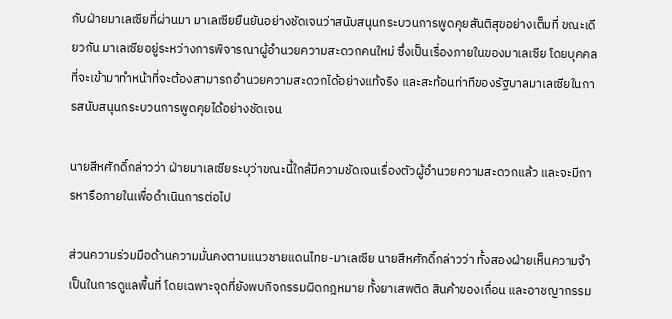กับฝ่ายมาเลเซียที่ผ่านมา มาเลเซียยืนยันอย่างชัดเจนว่าสนับสนุนกระบวนการพูดคุยสันติสุขอย่างเต็มที่ ขณะเดียวกัน มาเลเซียอยู่ระหว่างการพิจารณาผู้อำนวยความสะดวกคนใหม่ ซึ่งเป็นเรื่องภายในของมาเลเซีย โดยบุคคลที่จะเข้ามาทำหน้าที่จะต้องสามารถอำนวยความสะดวกได้อย่างแท้จริง และสะท้อนท่าทีของรัฐบาลมาเลเซียในการสนับสนุนกระบวนการพูดคุยได้อย่างชัดเจน

นายสีหศักดิ์กล่าวว่า ฝ่ายมาเลเซียระบุว่าขณะนี้ใกล้มีความชัดเจนเรื่องตัวผู้อำนวยความสะดวกแล้ว และจะมีการหารือภายในเพื่อดำเนินการต่อไป

ส่วนความร่วมมือด้านความมั่นคงตามแนวชายแดนไทย-มาเลเซีย นายสีหศักดิ์กล่าวว่า ทั้งสองฝ่ายเห็นความจำเป็นในการดูแลพื้นที่ โดยเฉพาะจุดที่ยังพบกิจกรรมผิดกฎหมาย ทั้งยาเสพติด สินค้าของเถื่อน และอาชญากรรม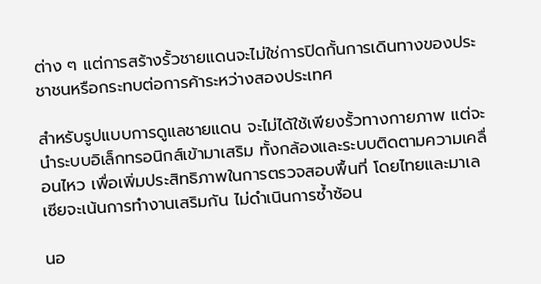ต่าง ๆ แต่การสร้างรั้วชายแดนจะไม่ใช่การปิดกั้นการเดินทางของประชาชนหรือกระทบต่อการค้าระหว่างสองประเทศ

สำหรับรูปแบบการดูแลชายแดน จะไม่ได้ใช้เพียงรั้วทางกายภาพ แต่จะนำระบบอิเล็กทรอนิกส์เข้ามาเสริม ทั้งกล้องและระบบติดตามความเคลื่อนไหว เพื่อเพิ่มประสิทธิภาพในการตรวจสอบพื้นที่ โดยไทยและมาเลเซียจะเน้นการทำงานเสริมกัน ไม่ดำเนินการซ้ำซ้อน

นอ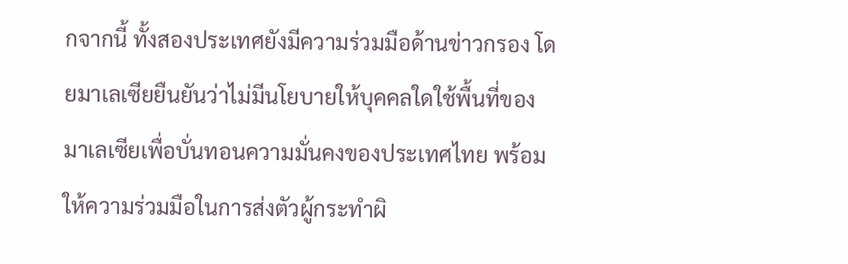กจากนี้ ทั้งสองประเทศยังมีความร่วมมือด้านข่าวกรอง โดยมาเลเซียยืนยันว่าไม่มีนโยบายให้บุคคลใดใช้พื้นที่ของมาเลเซียเพื่อบั่นทอนความมั่นคงของประเทศไทย พร้อมให้ความร่วมมือในการส่งตัวผู้กระทำผิ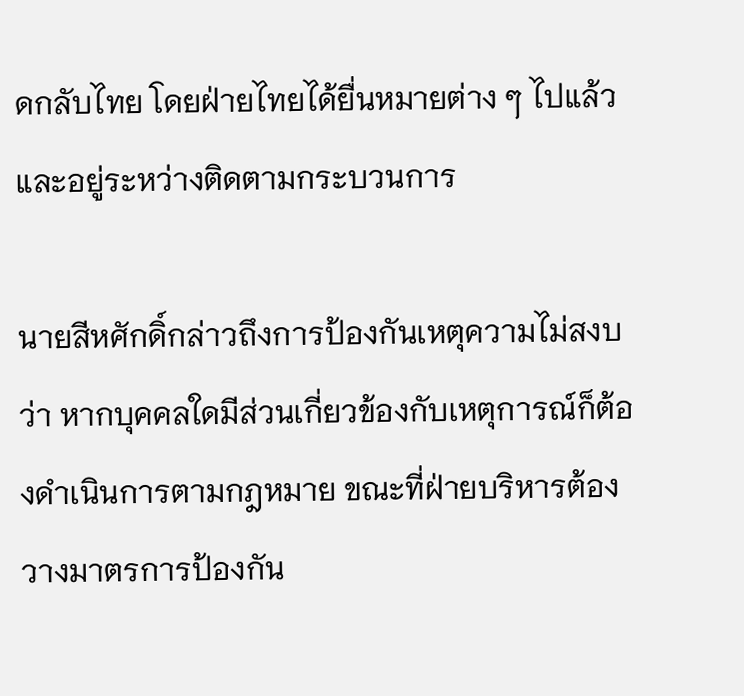ดกลับไทย โดยฝ่ายไทยได้ยื่นหมายต่าง ๆ ไปแล้วและอยู่ระหว่างติดตามกระบวนการ

นายสีหศักดิ์กล่าวถึงการป้องกันเหตุความไม่สงบว่า หากบุคคลใดมีส่วนเกี่ยวข้องกับเหตุการณ์ก็ต้องดำเนินการตามกฎหมาย ขณะที่ฝ่ายบริหารต้องวางมาตรการป้องกัน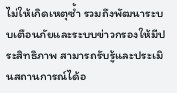ไม่ให้เกิดเหตุซ้ำ รวมถึงพัฒนาระบบเตือนภัยและระบบข่าวกรองให้มีประสิทธิภาพ สามารถรับรู้และประเมินสถานการณ์ได้อ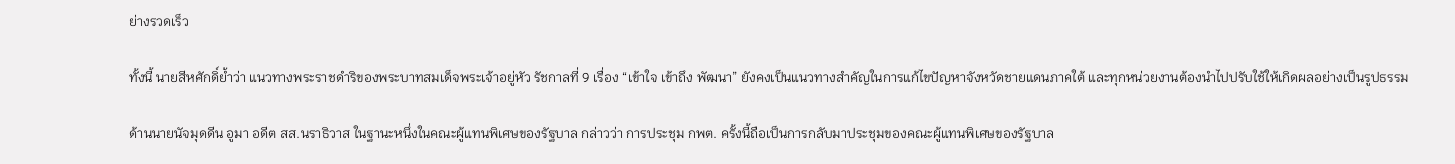ย่างรวดเร็ว

ทั้งนี้ นายสีหศักดิ์ย้ำว่า แนวทางพระราชดำริของพระบาทสมเด็จพระเจ้าอยู่หัว รัชกาลที่ 9 เรื่อง “เข้าใจ เข้าถึง พัฒนา” ยังคงเป็นแนวทางสำคัญในการแก้ไขปัญหาจังหวัดชายแดนภาคใต้ และทุกหน่วยงานต้องนำไปปรับใช้ให้เกิดผลอย่างเป็นรูปธรรม

ด้านนายนัจมุดดีน อูมา อดีต สส.นราธิวาส ในฐานะหนึ่งในคณะผู้แทนพิเศษของรัฐบาล กล่าวว่า การประชุม กพต. ครั้งนี้ถือเป็นการกลับมาประชุมของคณะผู้แทนพิเศษของรัฐบาล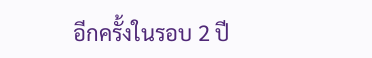อีกครั้งในรอบ 2 ปี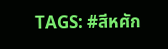TAGS: #สีหศัก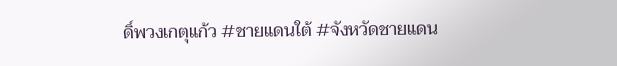ดิ์พวงเกตุแก้ว #ชายแดนใต้ #จังหวัดชายแดน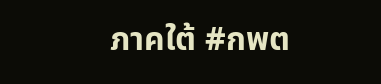ภาคใต้ #กพต